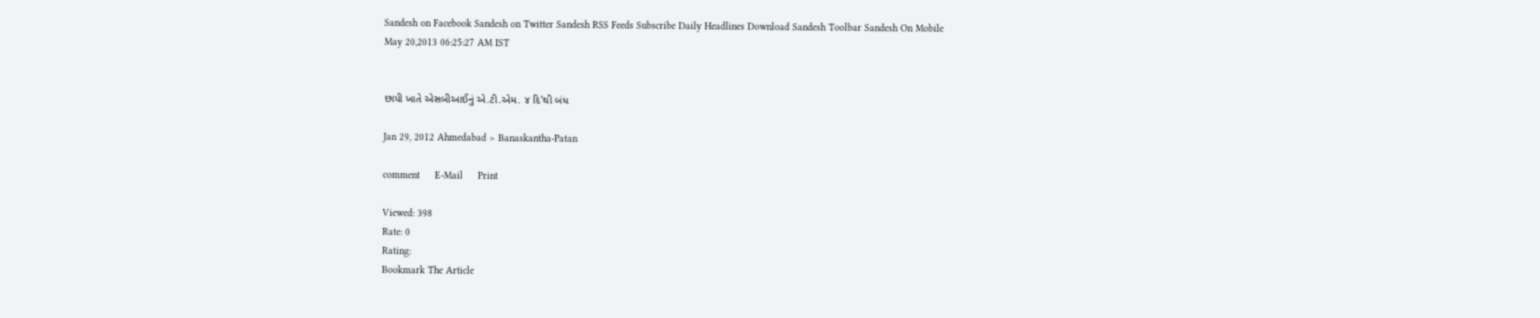Sandesh on Facebook Sandesh on Twitter Sandesh RSS Feeds Subscribe Daily Headlines Download Sandesh Toolbar Sandesh On Mobile
May 20,2013 06:25:27 AM IST


છાપી ખાતે એસબીઆઈનું એ.ટી.એમ. ૪ દિ'થી બંધ

Jan 29, 2012 Ahmedabad > Banaskantha-Patan

comment     E-Mail     Print

Viewed: 398
Rate: 0
Rating:
Bookmark The Article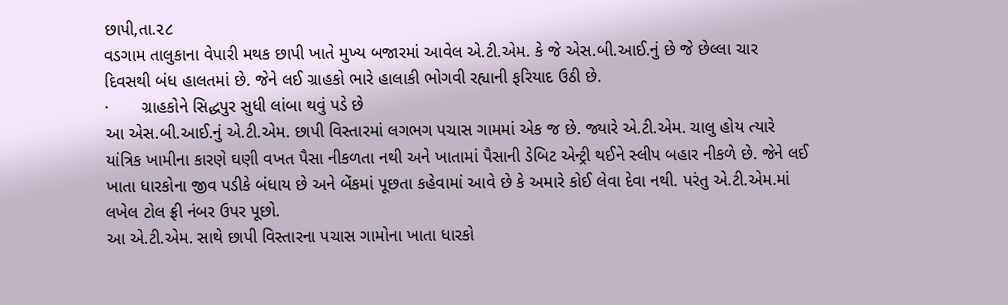છાપી,તા.૨૮
વડગામ તાલુકાના વેપારી મથક છાપી ખાતે મુખ્ય બજારમાં આવેલ એ.ટી.એમ. કે જે એસ.બી.આઈ.નું છે જે છેલ્લા ચાર દિવસથી બંધ હાલતમાં છે. જેને લઈ ગ્રાહકો ભારે હાલાકી ભોગવી રહ્યાની ફરિયાદ ઉઠી છે.
·       ગ્રાહકોને સિદ્ધપુર સુધી લાંબા થવું પડે છે
આ એસ.બી.આઈ.નું એ.ટી.એમ. છાપી વિસ્તારમાં લગભગ પચાસ ગામમાં એક જ છે. જ્યારે એ.ટી.એમ. ચાલુ હોય ત્યારે યાંત્રિક ખામીના કારણે ઘણી વખત પૈસા નીકળતા નથી અને ખાતામાં પૈસાની ડેબિટ એન્ટ્રી થઈને સ્લીપ બહાર નીકળે છે. જેને લઈ ખાતા ધારકોના જીવ પડીકે બંધાય છે અને બેંકમાં પૂછતા કહેવામાં આવે છે કે અમારે કોઈ લેવા દેવા નથી. પરંતુ એ.ટી.એમ.માં લખેલ ટોલ ફ્રી નંબર ઉપર પૂછો.
આ એ.ટી.એમ. સાથે છાપી વિસ્તારના પચાસ ગામોના ખાતા ધારકો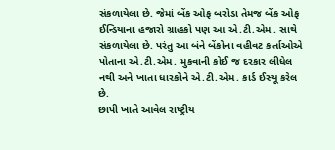સંકળાયેલા છે. જેમાં બેંક ઓફ બરોડા તેમજ બેંક ઓફ ઈન્ડિયાના હજારો ગ્રાહકો પણ આ એ.ટી.એમ. સાથે સંકળાયેલા છે. પરંતુ આ બંને બેંકોના વહીવટ કર્તાઓએ પોતાના એ.ટી.એમ. મુકવાની કોઈ જ દરકાર લીધેલ નથી અને ખાતા ધારકોને એ.ટી.એમ. કાર્ડ ઈસ્યૂ કરેલ છે.
છાપી ખાતે આવેલ રાષ્ટ્રીય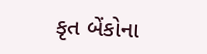કૃત બેંકોના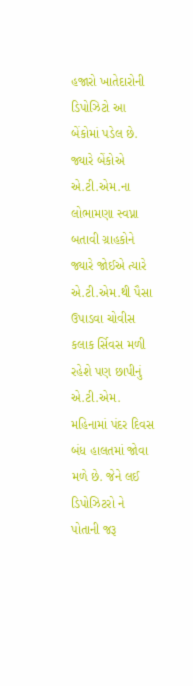હજારો ખાતેદારોની ડિપોઝિટો આ બેંકોમાં પડેલ છે. જ્યારે બેંકોએ એ.ટી.એમ.ના લોભામણા સ્વપ્ના બતાવી ગ્રાહકોને જ્યારે જોઈએ ત્યારે એ.ટી.એમ.થી પૈસા ઉપાડવા ચોવીસ કલાક ર્સિવસ મળી રહેશે પણ છાપીનું એ.ટી.એમ. મહિનામાં પંદર દિવસ બંધ હાલતમાં જોવા મળે છે. જેને લઈ ડિપોઝિટરો ને પોતાની જરૂ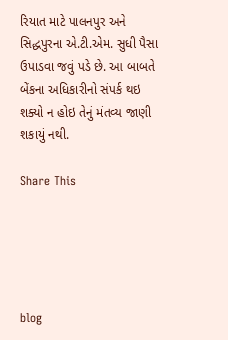રિયાત માટે પાલનપુર અને સિદ્ધપુરના એ.ટી.એમ. સુધી પૈસા ઉપાડવા જવું પડે છે. આ બાબતે બેંકના અધિકારીનો સંપર્ક થઇ શક્યો ન હોઇ તેનું મંતવ્ય જાણી શકાયું નથી.

Share This





blog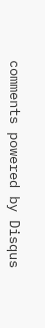comments powered by Disqus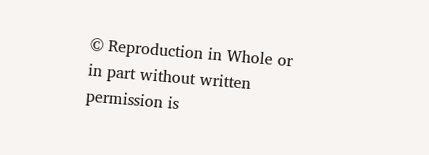© Reproduction in Whole or in part without written permission is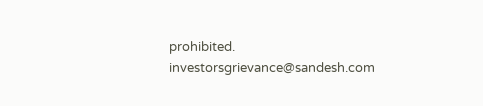prohibited.
investorsgrievance@sandesh.com